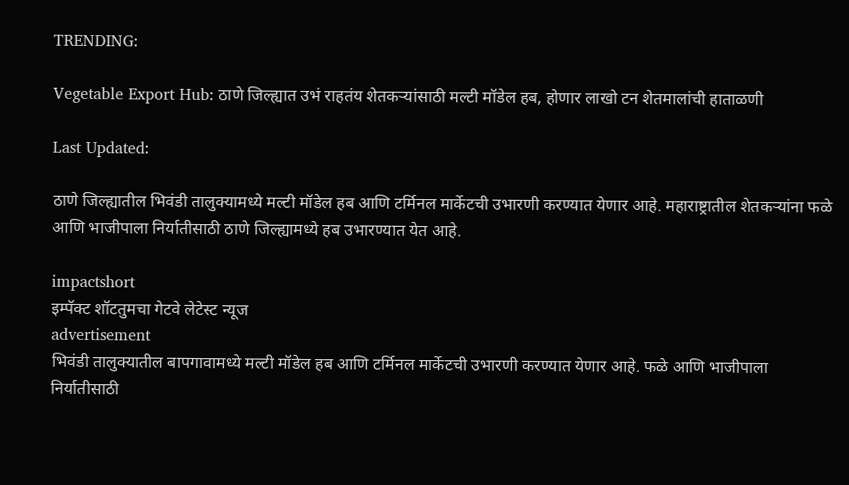TRENDING:

Vegetable Export Hub: ठाणे जिल्ह्यात उभं राहतंय शेतकऱ्यांसाठी मल्टी मॉडेल हब, होणार लाखो टन शेतमालांची हाताळणी

Last Updated:

ठाणे जिल्ह्यातील भिवंडी तालुक्यामध्ये मल्टी मॉडेल हब आणि टर्मिनल मार्केटची उभारणी करण्यात येणार आहे. महाराष्ट्रातील शेतकऱ्यांना फळे आणि भाजीपाला निर्यातीसाठी ठाणे जिल्ह्यामध्ये हब उभारण्यात येत आहे.

impactshort
इम्पॅक्ट शॉटतुमचा गेटवे लेटेस्ट न्यूज
advertisement
भिवंडी तालुक्यातील बापगावामध्ये मल्टी मॉडेल हब आणि टर्मिनल मार्केटची उभारणी करण्यात येणार आहे. फळे आणि भाजीपाला निर्यातीसाठी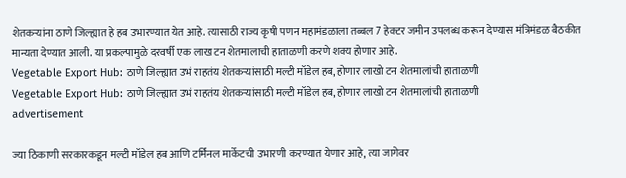शेतकऱ्यांना ठाणे जिल्ह्यात हे हब उभारण्यात येत आहे. त्यासाठी राज्य कृषी पणन महामंडळाला तब्बल 7 हेक्टर जमीन उपलब्ध करून देण्यास मंत्रिमंडळ बैठकीत मान्यता देण्यात आली. या प्रकल्पामुळे दरवर्षी एक लाख टन शेतमालाची हाताळणी करणे शक्य होणार आहे.
Vegetable Export Hub: ठाणे जिल्ह्यात उभं राहतंय शेतकऱ्यांसाठी मल्टी मॉडेल हब, होणार लाखो टन शेतमालांची हाताळणी
Vegetable Export Hub: ठाणे जिल्ह्यात उभं राहतंय शेतकऱ्यांसाठी मल्टी मॉडेल हब, होणार लाखो टन शेतमालांची हाताळणी
advertisement

ज्या ठिकाणी सरकारकडून मल्टी मॉडेल हब आणि टर्मिनल मार्केटची उभारणी करण्यात येणार आहे, त्या जागेवर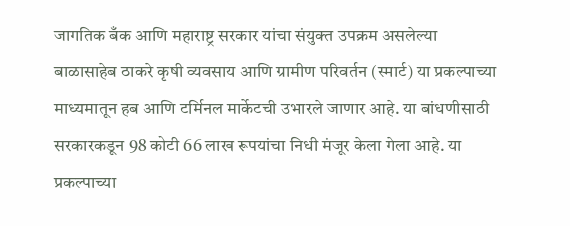जागतिक बँक आणि महाराष्ट्र सरकार यांचा संयुक्त उपक्रम असलेल्या बाळासाहेब ठाकरे कृषी व्यवसाय आणि ग्रामीण परिवर्तन (स्मार्ट) या प्रकल्पाच्या माध्यमातून हब आणि टर्मिनल मार्केटची उभारले जाणार आहे. या बांधणीसाठी सरकारकडून 98 कोटी 66 लाख रूपयांचा निधी मंजूर केला गेला आहे. या प्रकल्पाच्या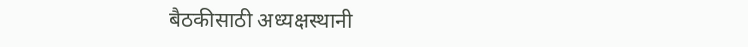बैठकीसाठी अध्यक्षस्थानी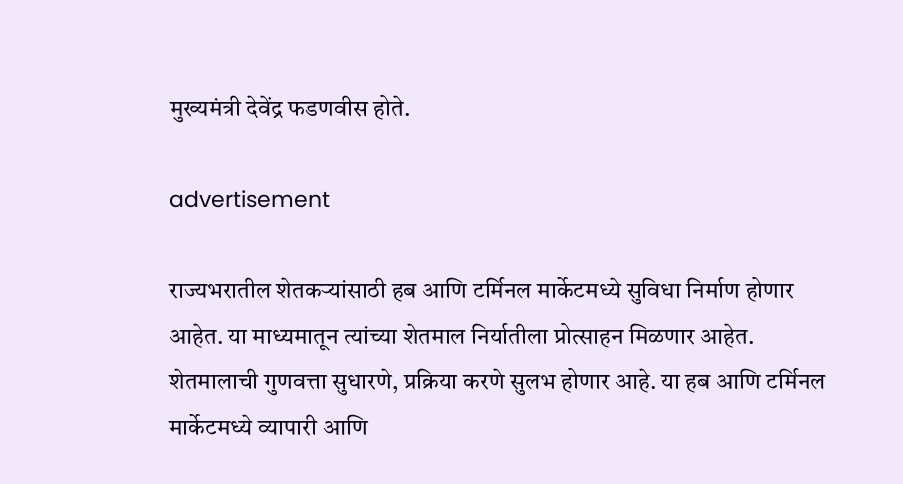मुख्यमंत्री देवेंद्र फडणवीस होते.

advertisement

राज्यभरातील शेतकर्‍यांसाठी हब आणि टर्मिनल मार्केटमध्ये सुविधा निर्माण होणार आहेत. या माध्यमातून त्यांच्या शेतमाल निर्यातीला प्रोत्साहन मिळणार आहेत. शेतमालाची गुणवत्ता सुधारणे, प्रक्रिया करणे सुलभ होणार आहे. या हब आणि टर्मिनल मार्केटमध्ये व्यापारी आणि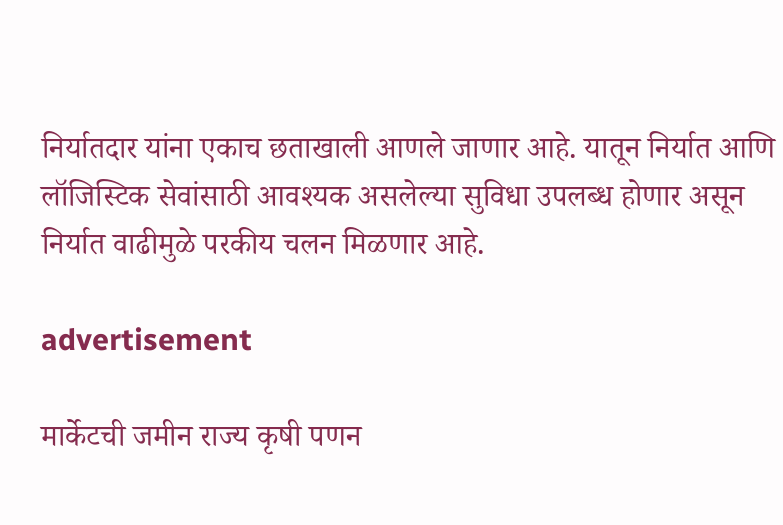निर्यातदार यांना एकाच छताखाली आणले जाणार आहे. यातून निर्यात आणि लॉजिस्टिक सेवांसाठी आवश्यक असलेल्या सुविधा उपलब्ध होणार असून निर्यात वाढीमुळे परकीय चलन मिळणार आहे.

advertisement

मार्केटची जमीन राज्य कृषी पणन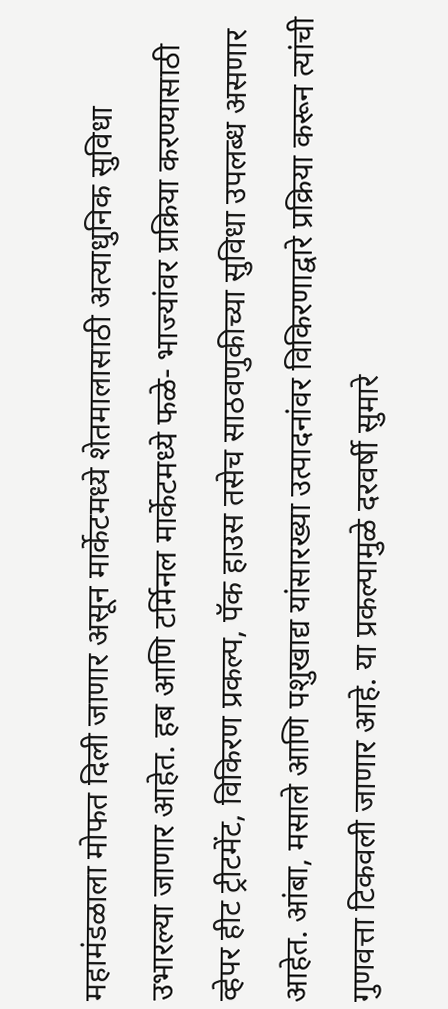महामंडळाला मोफत दिली जाणार असून मार्केटमध्ये शेतमालासाठी अत्याधुनिक सुविधा उभारल्या जाणार आहेत. हब आणि टर्मिनल मार्केटमध्ये फळे- भाज्यांवर प्रक्रिया करण्यासाठी व्हेपर हीट ट्रीटमेंट, विकिरण प्रकल्प, पॅक हाउस तसेच साठवणुकीच्या सुविधा उपलब्ध असणार आहेत. आंबा, मसाले आणि पशुखाद्य यांसारख्या उत्पादनांवर विकिरणाद्वारे प्रक्रिया करून त्यांची गुणवत्ता टिकवली जाणार आहे. या प्रकल्पामुळे दरवर्षी सुमारे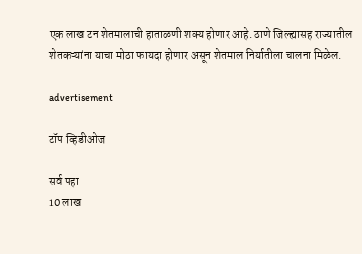एक लाख टन शेतमालाची हाताळणी शक्य होणार आहे. ठाणे जिल्ह्यासह राज्यातील शेतकऱ्यांना याचा मोठा फायदा होणार असून शेतमाल निर्यातीला चालना मिळेल.

advertisement

टॉप व्हिडीओज

सर्व पहा
10 लाख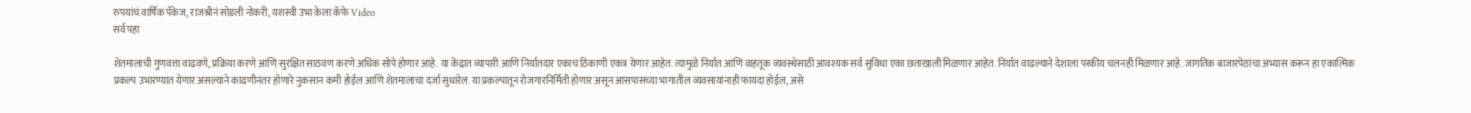रुपयांचं वार्षिक पॅकेज, राजश्रीनं सोडली नोकरी, यशस्वी उभा केला कॅफे Video
सर्व पहा

शेतमालाची गुणवत्ता वाढवणे, प्रक्रिया करणे आणि सुरक्षित साठवण करणे अधिक सोपे होणार आहे. या केंद्रात व्यापारी आणि निर्यातदार एकाच ठिकाणी एकत्र येणार आहेत. त्यामुळे निर्यात आणि वाहतूक व्यवस्थेसाठी आवश्यक सर्व सुविधा एका छताखाली मिळणार आहेत. निर्यात वाढल्याने देशाला परकीय चलनही मिळणार आहे. जागतिक बाजारपेठांचा अभ्यास करून हा एकात्मिक प्रकल्प उभारण्यात येणार असल्याने काढणीनंतर होणारे नुकसान कमी होईल आणि शेतमालाचा दर्जा सुधारेल. या प्रकल्पातून रोजगारनिर्मिती होणार असून आसपासच्या भागातील व्यवसायांनाही फायदा होईल, असे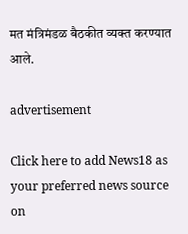मत मंत्रिमंडळ बैठकीत व्यक्त करण्यात आले.

advertisement

Click here to add News18 as your preferred news source on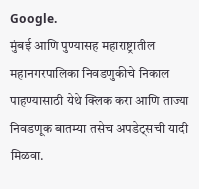Google.
मुंबई आणि पुण्यासह महाराष्ट्रातील महानगरपालिका निवडणुकीचे निकाल पाहण्यासाठी येथे क्लिक करा आणि ताज्या निवडणूक बातम्या तसेच अपडेट्सची यादी मिळवा.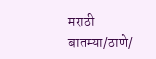मराठी बातम्या/ठाणे/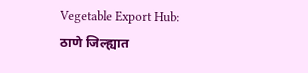Vegetable Export Hub: ठाणे जिल्ह्यात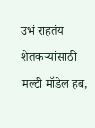उभं राहतंय शेतकऱ्यांसाठी मल्टी मॉडेल हब,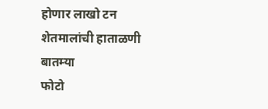होणार लाखो टन शेतमालांची हाताळणी
बातम्या
फोटो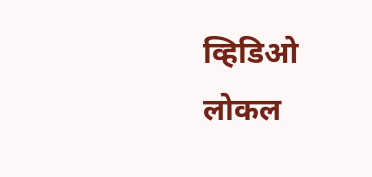व्हिडिओ
लोकल